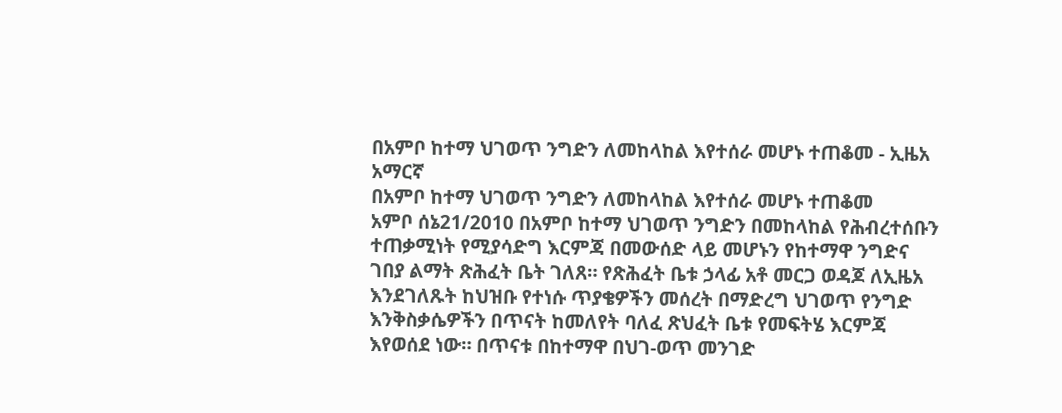በአምቦ ከተማ ህገወጥ ንግድን ለመከላከል እየተሰራ መሆኑ ተጠቆመ - ኢዜአ አማርኛ
በአምቦ ከተማ ህገወጥ ንግድን ለመከላከል እየተሰራ መሆኑ ተጠቆመ
አምቦ ሰኔ21/2010 በአምቦ ከተማ ህገወጥ ንግድን በመከላከል የሕብረተሰቡን ተጠቃሚነት የሚያሳድግ እርምጃ በመውሰድ ላይ መሆኑን የከተማዋ ንግድና ገበያ ልማት ጽሕፈት ቤት ገለጸ። የጽሕፈት ቤቱ ኃላፊ አቶ መርጋ ወዳጆ ለኢዜአ እንደገለጹት ከህዝቡ የተነሱ ጥያቄዎችን መሰረት በማድረግ ህገወጥ የንግድ እንቅስቃሴዎችን በጥናት ከመለየት ባለፈ ጽህፈት ቤቱ የመፍትሄ እርምጃ እየወሰደ ነው። በጥናቱ በከተማዋ በህገ-ወጥ መንገድ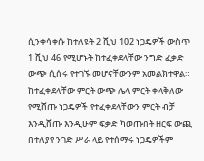ሲንቀሳቀሱ ከተለዩት 2 ሺህ 102 ነጋዴዎች ውስጥ 1 ሺህ 46 የሚሆኑት ከተፈቀደላቸው ንግድ ፈቃድ ውጭ ሲሰሩ የተገኙ መሆናቸውንም አመልክተዋል። ከተፈቀደላቸው ምርት ውጭ ሌላ ምርት ቀላቅለው የሚሸጡ ነጋዴዎች የተፈቀደላቸውን ምርት ብቻ እንዲሸጡ እንዲሁም ፍቃድ ካወጡበት ዘርፍ ውጪ በተለያየ ንገድ ሥራ ላይ የተሰማሩ ነጋዴዎችም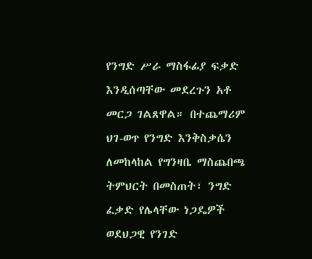የንግድ ሥራ ማስፋፊያ ፍቃድ እንዲሰጣቸው መደረጉን አቶ መርጋ ገልጸዋል። በተጨማሪም ህገ-ወጥ የንግድ እንቅስቃሴን ለመከላከል የግንዛቤ ማስጨበጫ ትምህርት በመስጠት፣ ንግድ ፈቃድ የሌላቸው ነጋዴዎች ወደህጋዊ የንገድ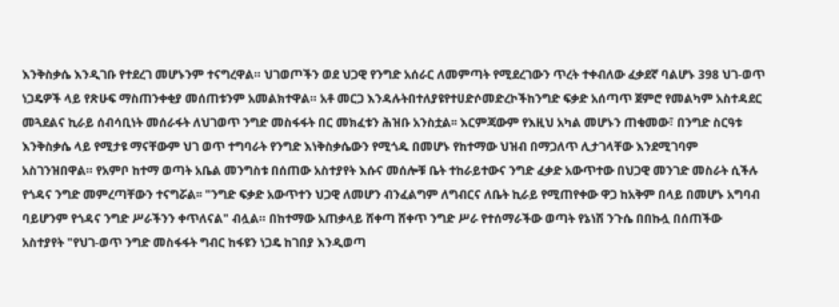እንቅስቃሴ እንዲገቡ የተደረገ መሆኑንም ተናግረዋል። ህገወጦችን ወደ ህጋዊ የንግድ አሰራር ለመምጣት የሚደረገውን ጥረት ተቀብለው ፈቃደኛ ባልሆኑ 398 ህገ-ወጥ ነጋዴዎች ላይ የጽሁፍ ማስጠንቀቂያ መሰጠቱንም አመልክተዋል። አቶ መርጋ እንዳሉትበተለያዩየተሀድሶመድረኮችከንግድ ፍቃድ አሰጣጥ ጀምሮ የመልካም አስተዳደር መጓደልና ኪራይ ሰብሳቢነት መሰራፋት ለህገወጥ ንግድ መስፋፋት በር መክፈቱን ሕዝቡ አንስቷል፡፡ እርምጃውም የእዚህ አካል መሆኑን ጠቁመው፣ በንግድ ስርዓቱ እንቅስቃሴ ላይ የሚታዩ ማናቸውም ህገ ወጥ ተግባራት የንግድ እነቅስቃሴውን የሚጎዱ በመሆኑ የከተማው ህዝብ በማጋለጥ ሊታገላቸው እንደሚገባም አስገንዝበዋል። የአምቦ ከተማ ወጣት አቤል መንግስቱ በሰጠው አስተያየት እሱና መሰሎቹ ቤት ተከራይተውና ንግድ ፈቃድ አውጥተው በህጋዊ መንገድ መስራት ሲችሉ የጎዳና ንግድ መምረጣቸውን ተናግሯል፡፡ "ንግድ ፍቃድ አውጥተን ህጋዊ ለመሆን ብንፈልግም ለግብርና ለቤት ኪራይ የሚጠየቀው ዋጋ ከአቅም በላይ በመሆኑ አግባብ ባይሆንም የጎዳና ንግድ ሥራችንን ቀጥለናል" ብሏል። በከተማው አጠቃላይ ሸቀጣ ሸቀጥ ንግድ ሥራ የተሰማራችው ወጣት የኔነሽ ንጉሴ በበኩሏ በሰጠችው አስተያየት "የህገ-ወጥ ንግድ መስፋፋት ግብር ከፋዩን ነጋዴ ከገበያ እንዲወጣ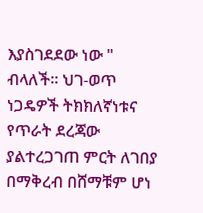እያስገደደው ነው " ብላለች። ህገ-ወጥ ነጋዴዎች ትክክለኛነቱና የጥራት ደረጃው ያልተረጋገጠ ምርት ለገበያ በማቅረብ በሸማቹም ሆነ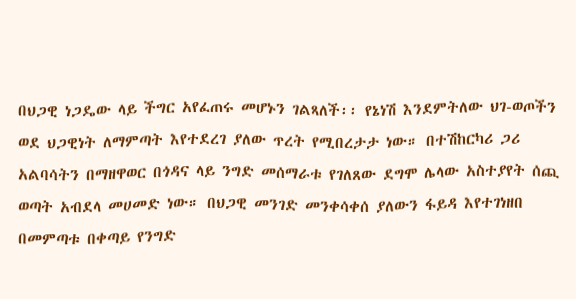በህጋዊ ነጋዴው ላይ ችግር አየፈጠሩ መሆኑን ገልጻለች፡፡ የኔነሽ እንደምትለው ህገ-ወጦችን ወደ ህጋዊነት ለማምጣት እየተደረገ ያለው ጥረት የሚበረታታ ነው። በተሽከርካሪ ጋሪ አልባሳትን በማዘዋወር በጎዳና ላይ ንግድ መሰማራቱ የገለጸው ደግሞ ሌላው አስተያየት ሰጪ ወጣት አብደላ መሀመድ ነው። በህጋዊ መንገድ መንቀሳቀሰ ያለውን ፋይዳ እየተገነዘበ በመምጣቱ በቀጣይ የንግድ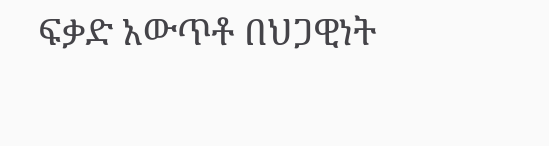ፍቃድ አውጥቶ በህጋዊነት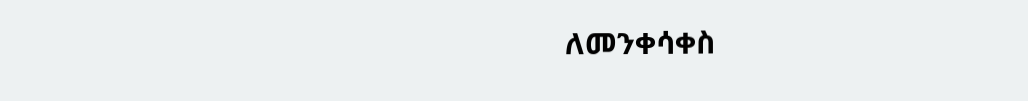ለመንቀሳቀስ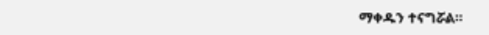ማቀዱን ተናግሯል።